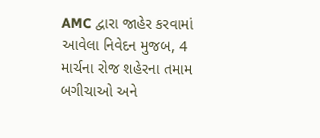AMC દ્વારા જાહેર કરવામાં આવેલા નિવેદન મુજબ, 4 માર્ચના રોજ શહેરના તમામ બગીચાઓ અને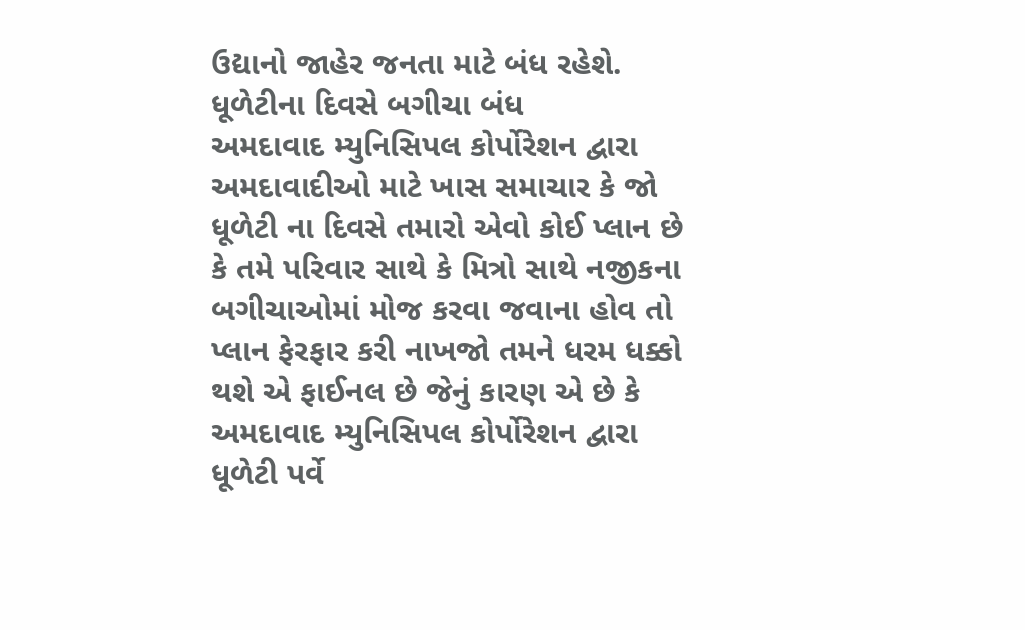ઉદ્યાનો જાહેર જનતા માટે બંધ રહેશે.
ધૂળેટીના દિવસે બગીચા બંધ
અમદાવાદ મ્યુનિસિપલ કોર્પોરેશન દ્વારા અમદાવાદીઓ માટે ખાસ સમાચાર કે જો ધૂળેટી ના દિવસે તમારો એવો કોઈ પ્લાન છે કે તમે પરિવાર સાથે કે મિત્રો સાથે નજીકના બગીચાઓમાં મોજ કરવા જવાના હોવ તો પ્લાન ફેરફાર કરી નાખજો તમને ધરમ ધક્કો થશે એ ફાઈનલ છે જેનું કારણ એ છે કે અમદાવાદ મ્યુનિસિપલ કોર્પોરેશન દ્વારા ધૂળેટી પર્વે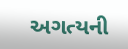અગત્યની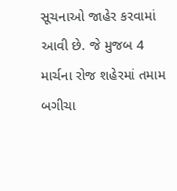સૂચનાઓ જાહેર કરવામાં આવી છે. જે મુજબ 4 માર્ચના રોજ શહેરમાં તમામ બગીચા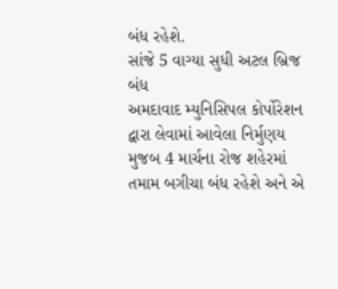બંધ રહેશે.
સાંજે 5 વાગ્યા સુધી અટલ બ્રિજ બંધ
અમદાવાદ મ્યુનિસિપલ કોર્પોરેશન દ્વારા લેવામાં આવેલા નિર્મુણય મુજબ 4 માર્ચના રોજ શહેરમાં તમામ બગીચા બંધ રહેશે અને એ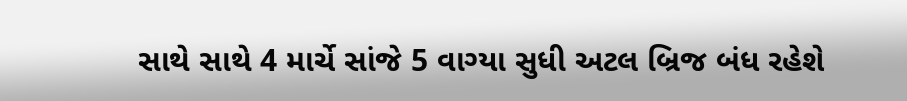સાથે સાથે 4 માર્ચે સાંજે 5 વાગ્યા સુધી અટલ બ્રિજ બંધ રહેશે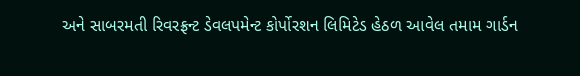અને સાબરમતી રિવરફ્રન્ટ ડેવલપમેન્ટ કોર્પોરશન લિમિટેડ હેઠળ આવેલ તમામ ગાર્ડન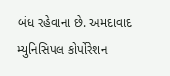બંધ રહેવાના છે. અમદાવાદ મ્યુનિસિપલ કોર્પોરેશન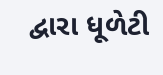દ્વારા ધૂળેટી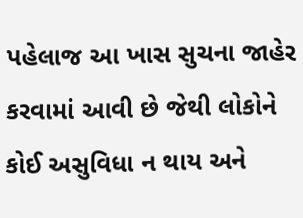પહેલાજ આ ખાસ સુચના જાહેર કરવામાં આવી છે જેથી લોકોને કોઈ અસુવિધા ન થાય અને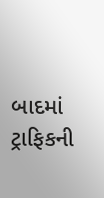બાદમાં ટ્રાફિકની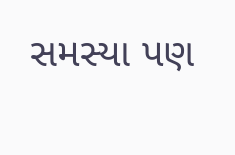સમસ્યા પણ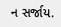ન સર્જાય.